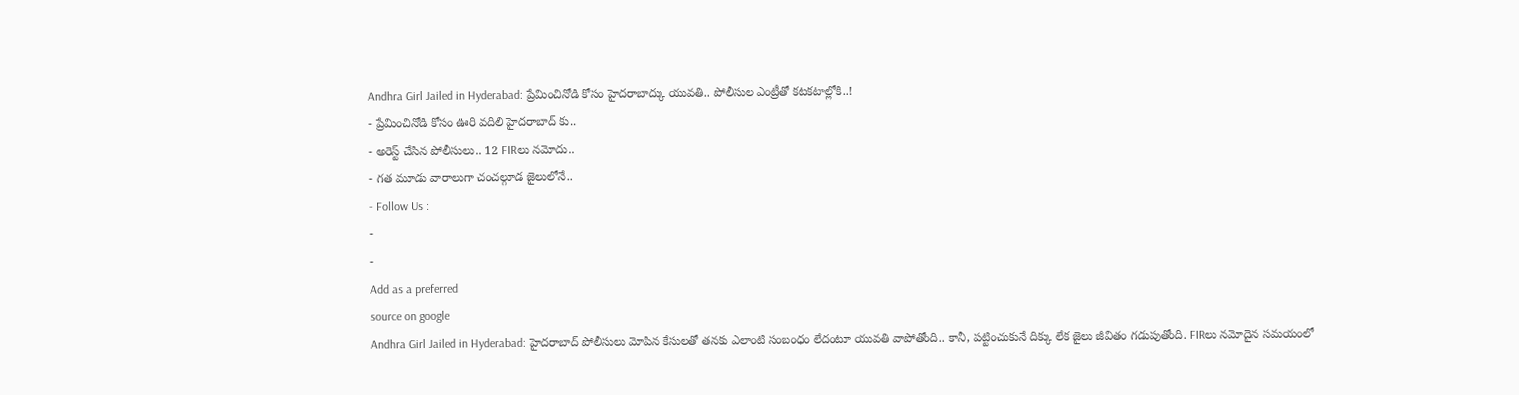Andhra Girl Jailed in Hyderabad: ప్రేమించినోడి కోసం హైదరాబాద్కు యువతి.. పోలీసుల ఎంట్రీతో కటకటాల్లోకి..!
- ప్రేమించినోడి కోసం ఊరి వదిలి హైదరాబాద్ కు..
- అరెస్ట్ చేసిన పోలీసులు.. 12 FIRలు నమోదు..
- గత మూడు వారాలుగా చంచల్గూడ జైలులోనే..
- Follow Us :
-
-
Add as a preferred
source on google
Andhra Girl Jailed in Hyderabad: హైదరాబాద్ పోలీసులు మోపిన కేసులతో తనకు ఎలాంటి సంబంధం లేదంటూ యువతి వాపోతోంది.. కానీ, పట్టించుకునే దిక్కు లేక జైలు జీవితం గడుపుతోంది. FIRలు నమోదైన సమయంలో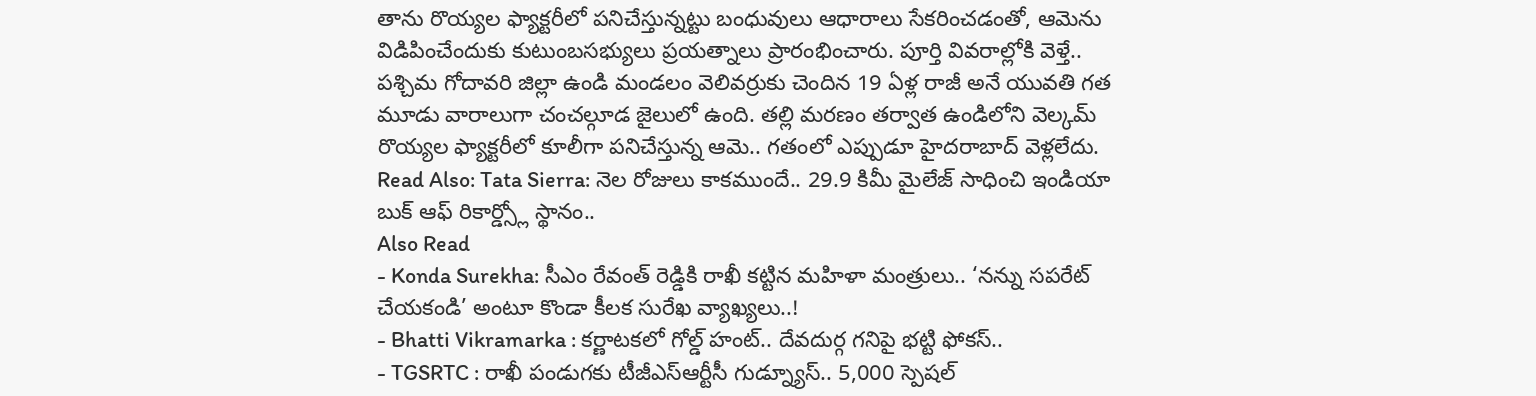తాను రొయ్యల ఫ్యాక్టరీలో పనిచేస్తున్నట్టు బంధువులు ఆధారాలు సేకరించడంతో, ఆమెను విడిపించేందుకు కుటుంబసభ్యులు ప్రయత్నాలు ప్రారంభించారు. పూర్తి వివరాల్లోకి వెళ్తే.. పశ్చిమ గోదావరి జిల్లా ఉండి మండలం వెలివర్రుకు చెందిన 19 ఏళ్ల రాజీ అనే యువతి గత మూడు వారాలుగా చంచల్గూడ జైలులో ఉంది. తల్లి మరణం తర్వాత ఉండిలోని వెల్కమ్ రొయ్యల ఫ్యాక్టరీలో కూలీగా పనిచేస్తున్న ఆమె.. గతంలో ఎప్పుడూ హైదరాబాద్ వెళ్లలేదు.
Read Also: Tata Sierra: నెల రోజులు కాకముందే.. 29.9 కిమీ మైలేజ్ సాధించి ఇండియా బుక్ ఆఫ్ రికార్డ్స్లో స్థానం..
Also Read
- Konda Surekha: సీఎం రేవంత్ రెడ్డికి రాఖీ కట్టిన మహిళా మంత్రులు.. ‘నన్ను సపరేట్ చేయకండి’ అంటూ కొండా కీలక సురేఖ వ్యాఖ్యలు..!
- Bhatti Vikramarka : కర్ణాటకలో గోల్డ్ హంట్.. దేవదుర్గ గనిపై భట్టి ఫోకస్..
- TGSRTC : రాఖీ పండుగకు టీజీఎస్ఆర్టీసీ గుడ్న్యూస్.. 5,000 స్పెషల్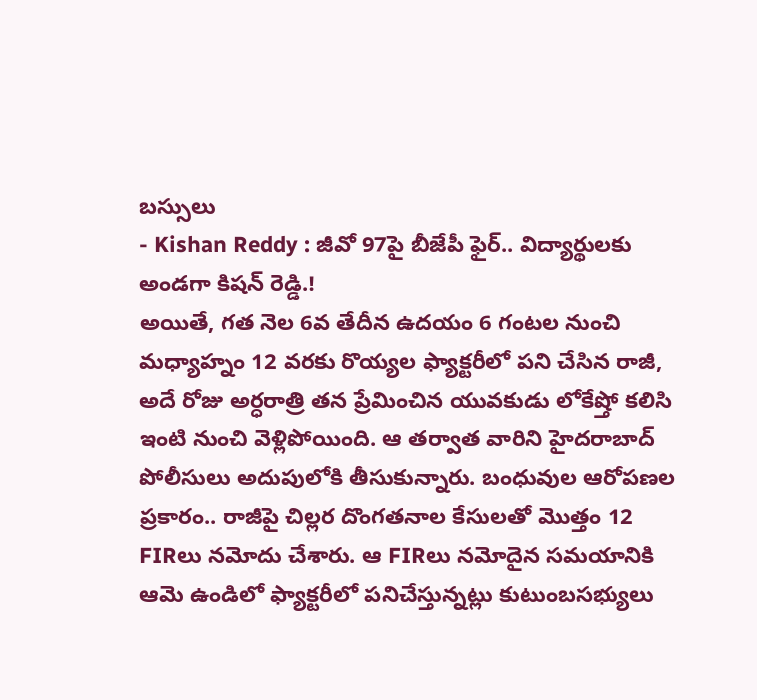బస్సులు
- Kishan Reddy : జీవో 97పై బీజేపీ ఫైర్.. విద్యార్థులకు అండగా కిషన్ రెడ్డి.!
అయితే, గత నెల 6వ తేదీన ఉదయం 6 గంటల నుంచి మధ్యాహ్నం 12 వరకు రొయ్యల ఫ్యాక్టరీలో పని చేసిన రాజీ, అదే రోజు అర్ధరాత్రి తన ప్రేమించిన యువకుడు లోకేష్తో కలిసి ఇంటి నుంచి వెళ్లిపోయింది. ఆ తర్వాత వారిని హైదరాబాద్ పోలీసులు అదుపులోకి తీసుకున్నారు. బంధువుల ఆరోపణల ప్రకారం.. రాజీపై చిల్లర దొంగతనాల కేసులతో మొత్తం 12 FIRలు నమోదు చేశారు. ఆ FIRలు నమోదైన సమయానికి ఆమె ఉండిలో ఫ్యాక్టరీలో పనిచేస్తున్నట్లు కుటుంబసభ్యులు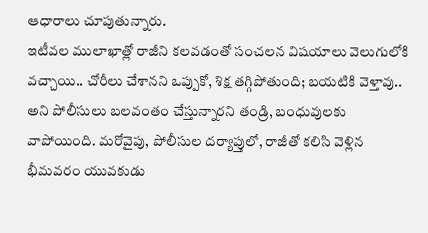ఆధారాలు చూపుతున్నారు.
ఇటీవల ములాఖాత్లో రాజీని కలవడంతో సంచలన విషయాలు వెలుగులోకి వచ్చాయి.. చోరీలు చేశానని ఒప్పుకో, శిక్ష తగ్గిపోతుంది; బయటికి వెళ్తావు.. అని పోలీసులు బలవంతం చేస్తున్నారని తండ్రి, బంధువులకు వాపోయింది. మరోవైపు, పోలీసుల దర్యాప్తులో, రాజీతో కలిసి వెళ్లిన భీమవరం యువకుడు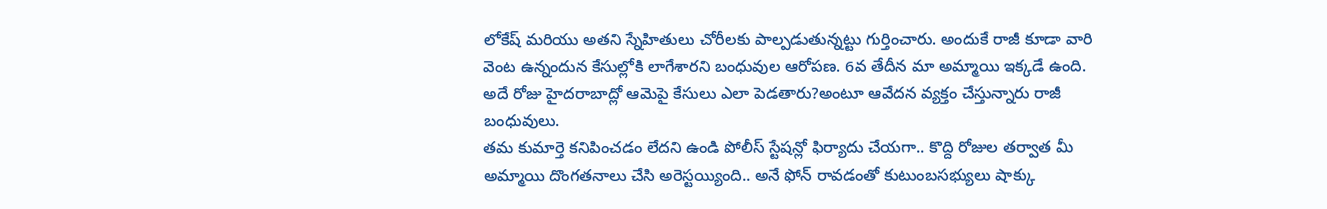లోకేష్ మరియు అతని స్నేహితులు చోరీలకు పాల్పడుతున్నట్టు గుర్తించారు. అందుకే రాజీ కూడా వారి వెంట ఉన్నందున కేసుల్లోకి లాగేశారని బంధువుల ఆరోపణ. 6వ తేదీన మా అమ్మాయి ఇక్కడే ఉంది. అదే రోజు హైదరాబాద్లో ఆమెపై కేసులు ఎలా పెడతారు?అంటూ ఆవేదన వ్యక్తం చేస్తున్నారు రాజీ బంధువులు.
తమ కుమార్తె కనిపించడం లేదని ఉండి పోలీస్ స్టేషన్లో ఫిర్యాదు చేయగా.. కొద్ది రోజుల తర్వాత మీ అమ్మాయి దొంగతనాలు చేసి అరెస్టయ్యింది.. అనే ఫోన్ రావడంతో కుటుంబసభ్యులు షాక్కు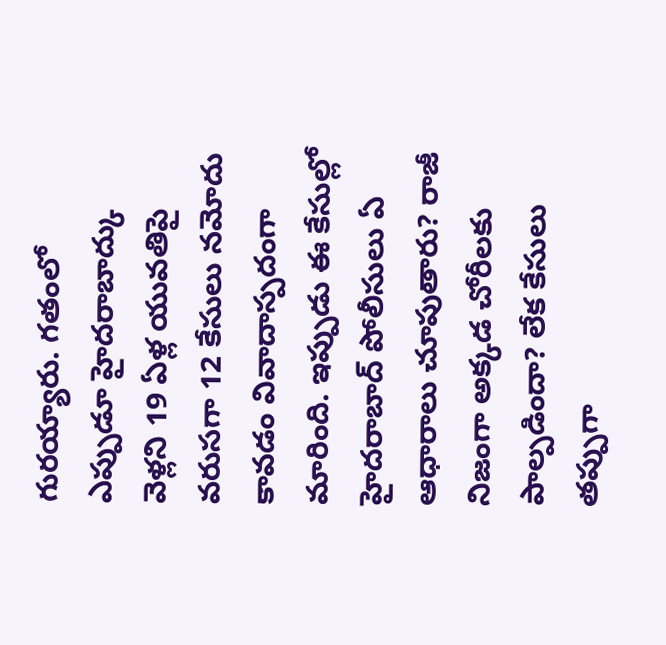గురయ్యారు. గతంలో ఎప్పుడూ హైదరాబాద్కు వెళ్లని 19 ఏళ్ల యువతిపై వరుసగా 12 కేసులు నమోదు కావడం వివాదాస్పదంగా మారింది. ఇప్పుడు ఈ కేసుల్లో హైదరాబాద్ పోలీసులు ఏ ఆధారాలు చూపుతారు? రాజీ నిజంగా అక్కడ చోరీలకు పాల్పడిందా? లేక కేసులు తప్పుగా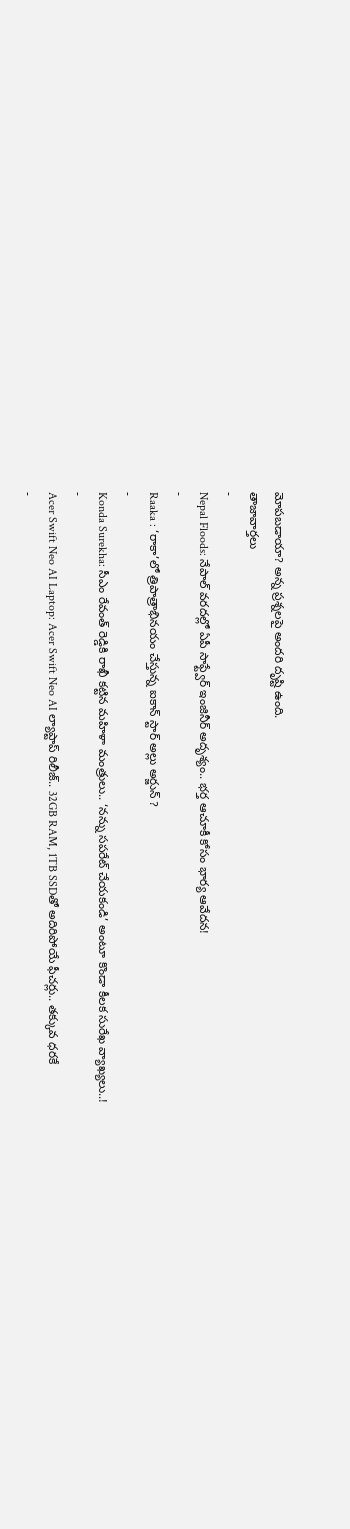మోపబడాయా? అన్న ప్రశ్నలపై అందరి దృష్టి ఉంది.
తాజావార్తలు
-
Nepal Floods: నేపాల్ వరదల్లో ఏపీ సాఫ్ట్వేర్ ఇంజినీర్ అదృశ్యం.. భర్త ఆచూకీ కోసం భార్య ఆవేదన!
-
Raaka : ‘రాకా’లో త్రిపాత్రాభినయం చేస్తున్న ఐకాన్ స్టార్ అల్లు అర్జున్ ?
-
Konda Surekha: సీఎం రేవంత్ రెడ్డికి రాఖీ కట్టిన మహిళా మంత్రులు.. ‘నన్ను సపరేట్ చేయకండి’ అంటూ కొండా కీలక సురేఖ వ్యాఖ్యలు..!
-
Acer Swift Neo AI Laptop: Acer Swift Neo AI ల్యాప్టాప్ రిలీజ్.. 32GB RAM, 1TB SSDతో అదిరిపోయే ఫీచర్లు.. తక్కువ ధరకే
-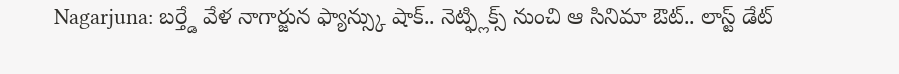Nagarjuna: బర్త్డే వేళ నాగార్జున ఫ్యాన్స్కు షాక్.. నెట్ఫ్లిక్స్ నుంచి ఆ సినిమా ఔట్.. లాస్ట్ డేట్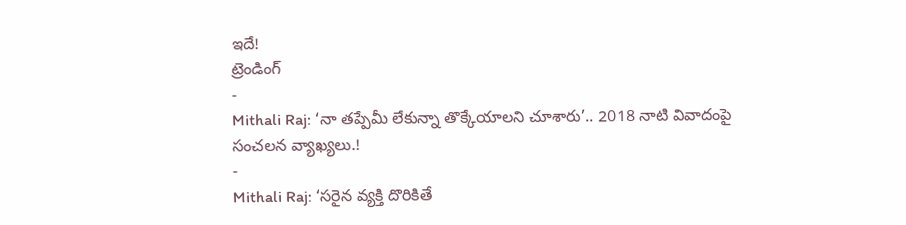ఇదే!
ట్రెండింగ్
-
Mithali Raj: ‘నా తప్పేమీ లేకున్నా తొక్కేయాలని చూశారు’.. 2018 నాటి వివాదంపై సంచలన వ్యాఖ్యలు.!
-
Mithali Raj: ‘సరైన వ్యక్తి దొరికితే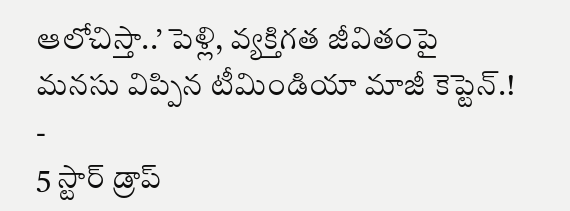ఆలోచిస్తా..’ పెళ్లి, వ్యక్తిగత జీవితంపై మనసు విప్పిన టీమిండియా మాజీ కెప్టెన్.!
-
5 స్టార్ డ్రాప్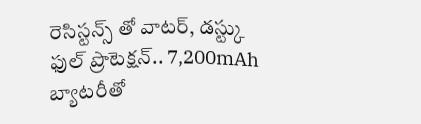రెసిస్టన్స్ తో వాటర్, డస్ట్కు ఫుల్ ప్రొటెక్షన్.. 7,200mAh బ్యాటరీతో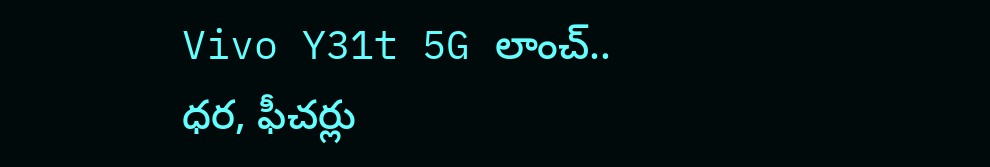Vivo Y31t 5G లాంచ్.. ధర, ఫీచర్లు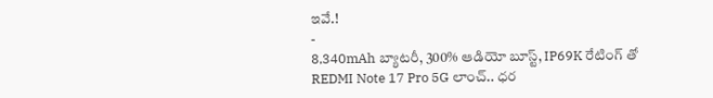ఇవే.!
-
8,340mAh బ్యాటరీ, 300% ఆడియో బూస్ట్, IP69K రేటింగ్ తో REDMI Note 17 Pro 5G లాంచ్.. ధర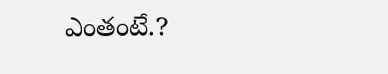ఎంతంటే.?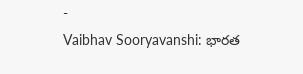-
Vaibhav Sooryavanshi: భారత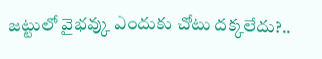జట్టులో వైభవ్కు ఎందుకు చోటు దక్కలేదు?..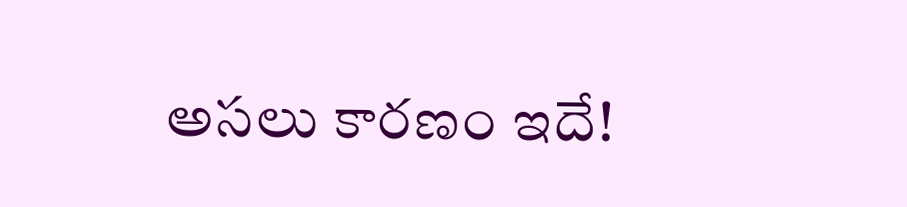అసలు కారణం ఇదే!